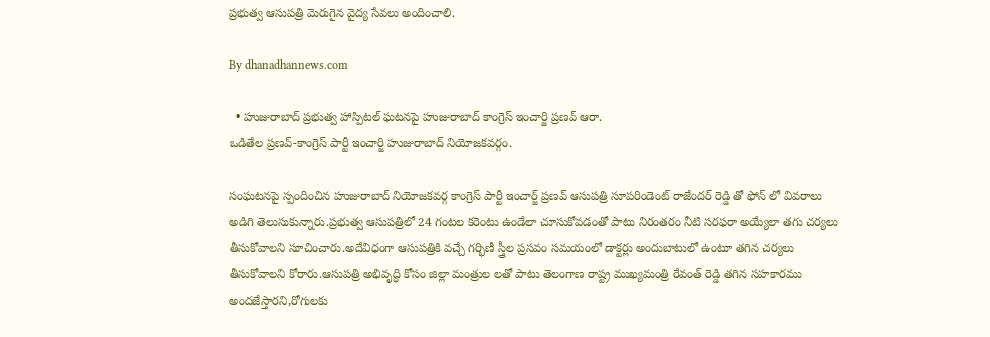ప్రభుత్వ ఆసుపత్రి మెరుగైన వైద్య సేవలు అందించాలి.

By dhanadhannews.com

  • హుజురాబాద్ ప్రభుత్వ హాస్పిటల్ ఘటనపై హుజురాబాద్ కాంగ్రెస్ ఇంచార్జి ప్రణవ్ ఆరా.
ఒడితేల ప్రణవ్-కాంగ్రెస్ పార్టీ ఇంచార్జి హుజురాబాద్ నియోజకవర్గం.

సంఘటనపై స్పందించిన హుజురాబాద్ నియోజకవర్గ కాంగ్రెస్ పార్టీ ఇంచార్జ్ ప్రణవ్ ఆసుపత్రి సూపరిండెంట్ రాజేందర్ రెడ్డి తో ఫోన్ లో వివరాలు అడిగి తెలుసుకున్నారు.ప్రభుత్వ ఆసుపత్రిలో 24 గంటల కరెంటు ఉండేలా చూసుకోవడంతో పాటు నిరంతరం నీటి సరఫరా అయ్యేలా తగు చర్యలు తీసుకోవాలని సూచించారు.అదేవిధంగా ఆసుపత్రికి వచ్చే గర్భిణీ స్త్రీల ప్రసవం సమయంలో డాక్టర్లు అందుబాటులో ఉంటూ తగిన చర్యలు తీసుకోవాలని కోరారు.ఆసుపత్రి అభివృద్ధి కోసం జిల్లా మంత్రుల లతో పాటు తెలంగాణ రాష్ట్ర ముఖ్యమంత్రి రేవంత్ రెడ్డి తగిన సహకారము అందజేస్తారని,రోగులకు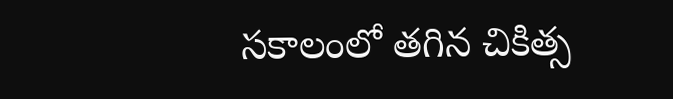సకాలంలో తగిన చికిత్స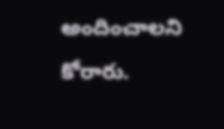అందించాలని కోరారు.